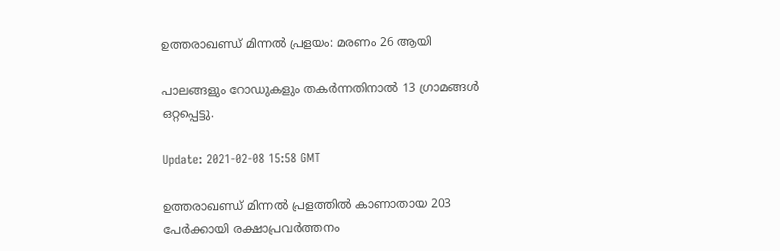ഉത്തരാഖണ്ഡ് മിന്നല്‍ പ്രളയം: മരണം 26 ആയി

പാലങ്ങളും റോഡുകളും തകർന്നതിനാല്‍ 13 ഗ്രാമങ്ങള്‍ ഒറ്റപ്പെട്ടു.

Update: 2021-02-08 15:58 GMT

ഉത്തരാഖണ്ഡ് മിന്നല്‍ പ്രളത്തില്‍ കാണാതായ 203 പേർക്കായി രക്ഷാപ്രവർത്തനം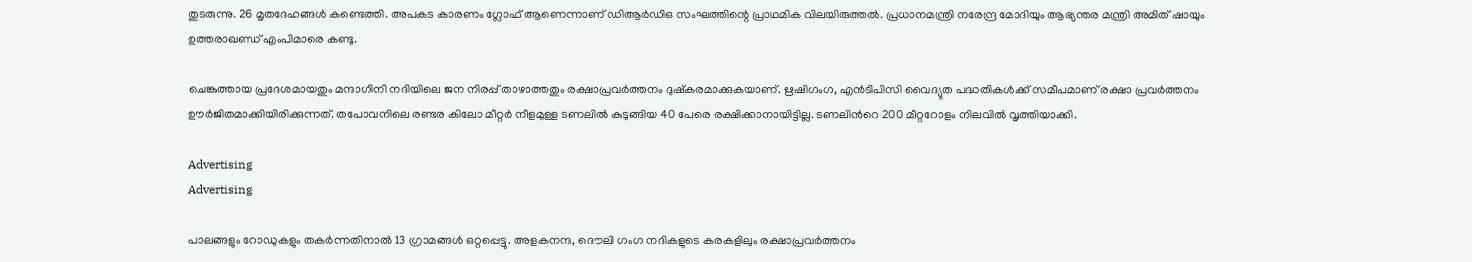തുടരുന്നു. 26 മൃതദേഹങ്ങള്‍ കണ്ടെത്തി. അപകട കാരണം ഗ്ലോഫ് ആണെന്നാണ് ഡിആര്‍ഡിഒ സംഘത്തിന്റെ പ്രാഥമിക വിലയിരുത്തല്‍. പ്രധാനമന്ത്രി നരേന്ദ്ര മോദിയും ആഭ്യന്തര മന്ത്രി അമിത് ഷായും ഉത്തരാഖണ്ഡ് എംപിമാരെ കണ്ടു.

ചെങ്കുത്തായ പ്രദേശമായതും മന്ദാഗിനി നദിയിലെ ജന നിരപ്പ് താഴാത്തതും രക്ഷാപ്രവർത്തനം ദുഷ്കരമാക്കുകയാണ്. ഋഷിഗംഗ, എന്‍ടിപിസി വൈദ്യുത പദ്ധതികള്‍ക്ക് സമീപമാണ് രക്ഷാ പ്രവർത്തനം ഊർജിതമാക്കിയിരിക്കുന്നത്. തപോവനിലെ രണ്ടര കിലോ മീറ്റർ നീളമുള്ള ടണലില്‍ കുടുങ്ങിയ 40 പേരെ രക്ഷിക്കാനായിട്ടില്ല. ടണലിന്‍റെ 200 മീറ്ററോളം നിലവില്‍ വൃത്തിയാക്കി.

Advertising
Advertising

പാലങ്ങളും റോഡുകളും തകർന്നതിനാല്‍ 13 ഗ്രാമങ്ങള്‍ ഒറ്റപ്പെട്ടു. അളകനന്ദ, ദൌലി ഗംഗ നദികളുടെ കരകളിലും രക്ഷാപ്രവർത്തനം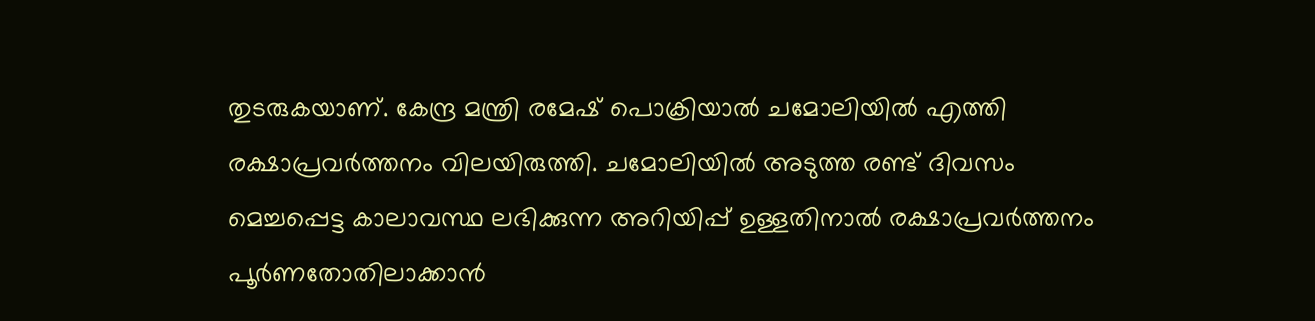തുടരുകയാണ്. കേന്ദ്ര മന്ത്രി രമേഷ് പൊക്രിയാൽ ചമോലിയിൽ എത്തി രക്ഷാപ്രവർത്തനം വിലയിരുത്തി. ചമോലിയിൽ അടുത്ത രണ്ട് ദിവസം മെച്ചപ്പെട്ട കാലാവസ്ഥ ലഭിക്കുന്ന അറിയിപ്പ് ഉള്ളതിനാല്‍ രക്ഷാപ്രവർത്തനം പൂർണതോതിലാക്കാന്‍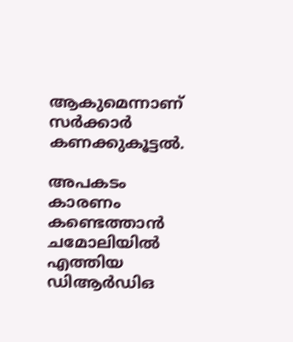ആകുമെന്നാണ് സർക്കാർ കണക്കുകൂട്ടല്‍.

അപകടം കാരണം കണ്ടെത്താന്‍ ചമോലിയില്‍ എത്തിയ ഡിആര്‍ഡിഒ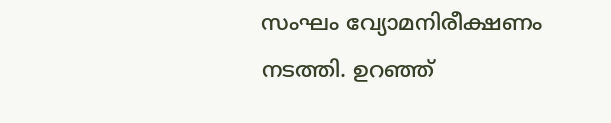സംഘം വ്യോമനിരീക്ഷണം നടത്തി. ഉറഞ്ഞ്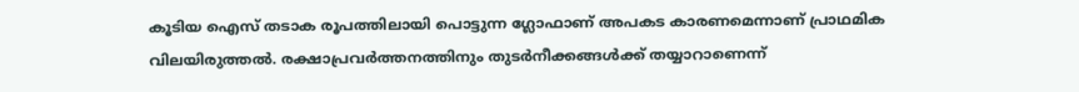കൂടിയ ഐസ് തടാക രൂപത്തിലായി പൊട്ടുന്ന ഗ്ലോഫാണ് അപകട കാരണമെന്നാണ് പ്രാഥമിക വിലയിരുത്തല്‍. രക്ഷാപ്രവർത്തനത്തിനും തുടർനീക്കങ്ങള്‍ക്ക് തയ്യാറാണെന്ന്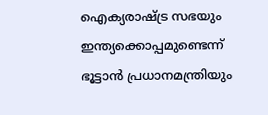ഐക്യരാഷ്ട്ര സഭയും ഇന്ത്യക്കൊപ്പമുണ്ടെന്ന് ഭൂട്ടാന്‍ പ്രധാനമന്ത്രിയും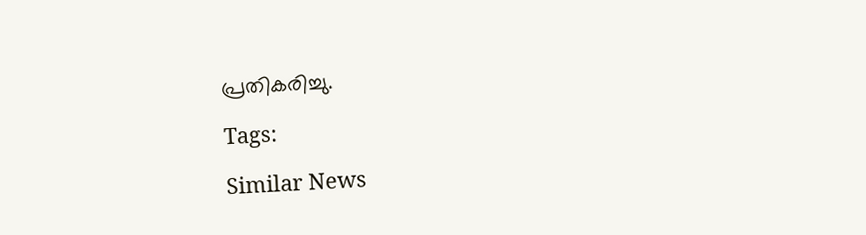പ്രതികരിച്ചു.

Tags:

Similar News